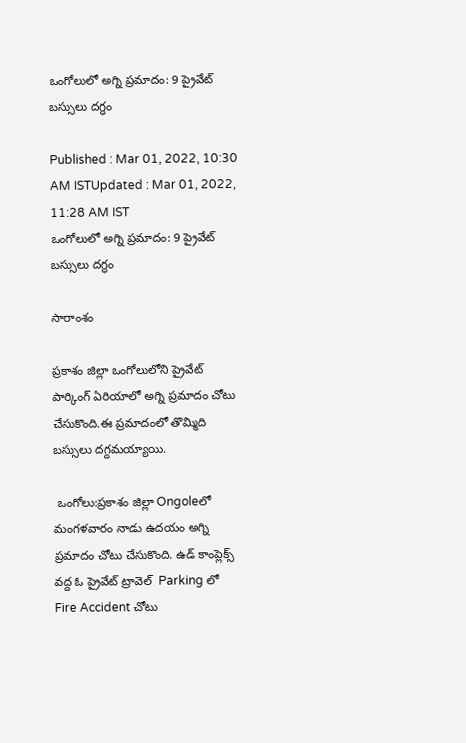ఒంగోలులో అగ్ని ప్రమాదం: 9 ప్రైవేట్ బస్సులు దగ్ధం

Published : Mar 01, 2022, 10:30 AM ISTUpdated : Mar 01, 2022, 11:28 AM IST
ఒంగోలులో అగ్ని ప్రమాదం: 9 ప్రైవేట్ బస్సులు దగ్ధం

సారాంశం

ప్రకాశం జిల్లా ఒంగోలులోని ప్రైవేట్ పార్కింగ్ ఏరియాలో అగ్ని ప్రమాదం చోటు చేసుకొంది.ఈ ప్రమాదంలో తొమ్మిది బస్సులు దగ్దమయ్యాయి.

 ఒంగోలు:ప్రకాశం జిల్లా Ongoleలో మంగళవారం నాడు ఉదయం అగ్ని ప్రమాదం చోటు చేసుకొంది. ఉడ్ కాంప్లెక్స్ వద్ద ఓ ప్రైవేట్ ట్రావెల్  Parking లో Fire Accident చోటు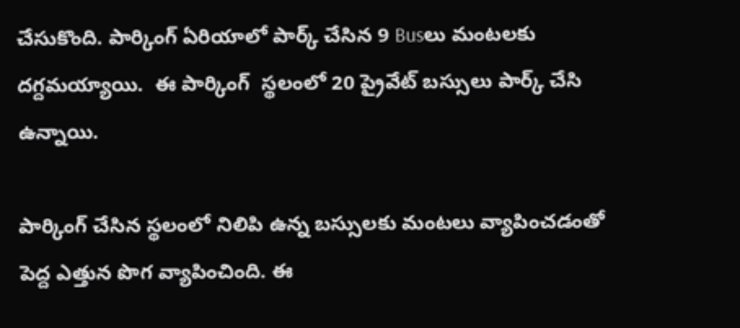చేసుకొంది. పార్కింగ్ ఏరియాలో పార్క్ చేసిన 9 Busలు మంటలకు దగ్దమయ్యాయి.  ఈ పార్కింగ్  స్థలంలో 20 ప్రైవేట్ బస్సులు పార్క్ చేసి ఉన్నాయి.

పార్కింగ్ చేసిన స్థలంలో నిలిపి ఉన్న బస్సులకు మంటలు వ్యాపించడంతో పెద్ద ఎత్తున పొగ వ్యాపించింది. ఈ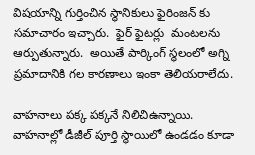విషయాన్ని గుర్తించిన స్థానికులు ఫైరింజన్ కు సమాచారం ఇచ్చారు.  ఫైర్ ఫైటర్లు  మంటలను ఆర్పుతున్నారు.  అయితే పార్కింగ్ స్థలంలో అగ్ని ప్రమాదానికి గల కారణాలు ఇంకా తెలియరాలేదు.

వాహనాలు పక్క పక్కనే నిలిచిఉన్నాయి. వాహనాల్లో డీజీల్ పూర్తి స్థాయిలో ఉండడం కూడా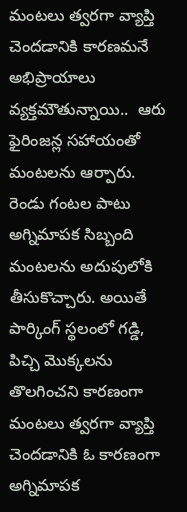మంటలు త్వరగా వ్యాప్తి చెందడానికి కారణమనే అభిప్రాయాలు వ్యక్తమౌతున్నాయి..  ఆరు ఫైరింజన్ల సహాయంతో మంటలను ఆర్పారు. రెండు గంటల పాటు అగ్నిమాపక సిబ్బంది మంటలను అదుపులోకి తీసుకొచ్చారు. అయితే  పార్కింగ్ స్థలంలో గడ్డి, పిచ్చి మొక్కలను  తొలగించని కారణంగా మంటలు త్వరగా వ్యాప్తి చెందడానికి ఓ కారణంగా అగ్నిమాపక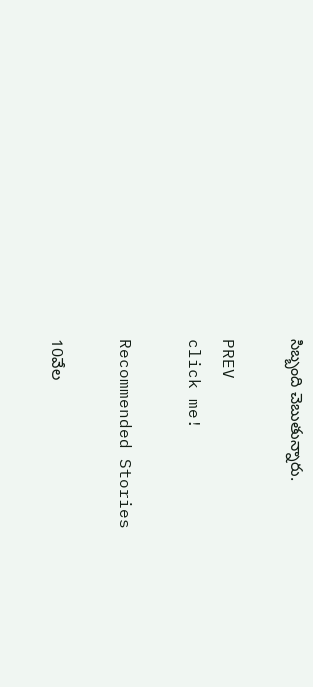సిబ్బంది చెబుతున్నారు.

PREV
click me!

Recommended Stories

10వేల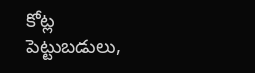కోట్ల పెట్టుబ‌డులు,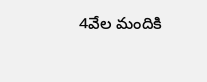4వేల మందికి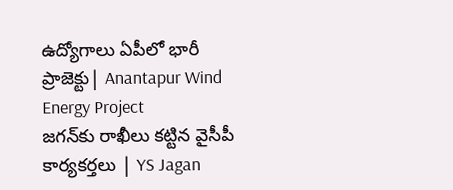ఉద్యోగాలు ఏపీలో భారీ ప్రాజెక్టు| Anantapur Wind Energy Project
జగన్‌కు రాఖీలు కట్టిన వైసీపీ కార్యకర్తలు | YS Jagan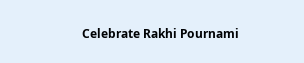Celebrate Rakhi Pournami